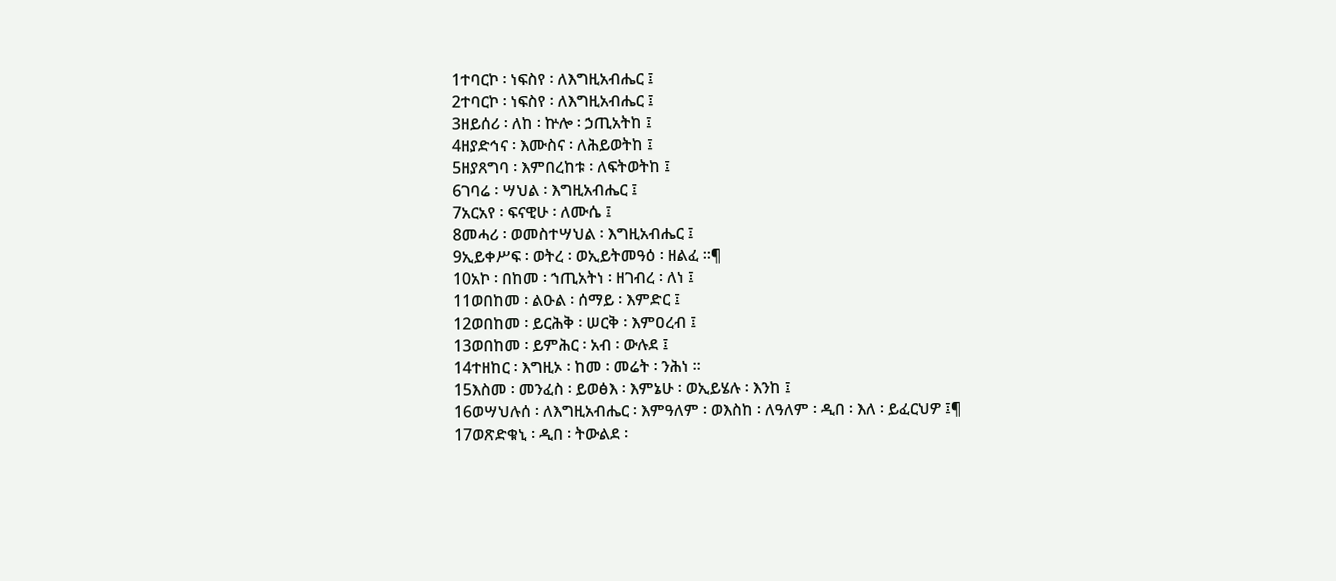1ተባርኮ ፡ ነፍስየ ፡ ለእግዚአብሔር ፤
2ተባርኮ ፡ ነፍስየ ፡ ለእግዚአብሔር ፤
3ዘይሰሪ ፡ ለከ ፡ ኵሎ ፡ ኃጢአትከ ፤
4ዘያድኅና ፡ እሙስና ፡ ለሕይወትከ ፤
5ዘያጸግባ ፡ እምበረከቱ ፡ ለፍትወትከ ፤
6ገባሬ ፡ ሣህል ፡ እግዚአብሔር ፤
7አርአየ ፡ ፍናዊሁ ፡ ለሙሴ ፤
8መሓሪ ፡ ወመስተሣህል ፡ እግዚአብሔር ፤
9ኢይቀሥፍ ፡ ወትረ ፡ ወኢይትመዓዕ ፡ ዘልፈ ።¶
10አኮ ፡ በከመ ፡ ኀጢአትነ ፡ ዘገብረ ፡ ለነ ፤
11ወበከመ ፡ ልዑል ፡ ሰማይ ፡ እምድር ፤
12ወበከመ ፡ ይርሕቅ ፡ ሠርቅ ፡ እምዐረብ ፤
13ወበከመ ፡ ይምሕር ፡ አብ ፡ ውሉደ ፤
14ተዘከር ፡ እግዚኦ ፡ ከመ ፡ መሬት ፡ ንሕነ ።
15እስመ ፡ መንፈስ ፡ ይወፅእ ፡ እምኔሁ ፡ ወኢይሄሉ ፡ እንከ ፤
16ወሣህሉሰ ፡ ለእግዚአብሔር ፡ እምዓለም ፡ ወእስከ ፡ ለዓለም ፡ ዲበ ፡ እለ ፡ ይፈርህዎ ፤¶
17ወጽድቁኒ ፡ ዲበ ፡ ትውልደ ፡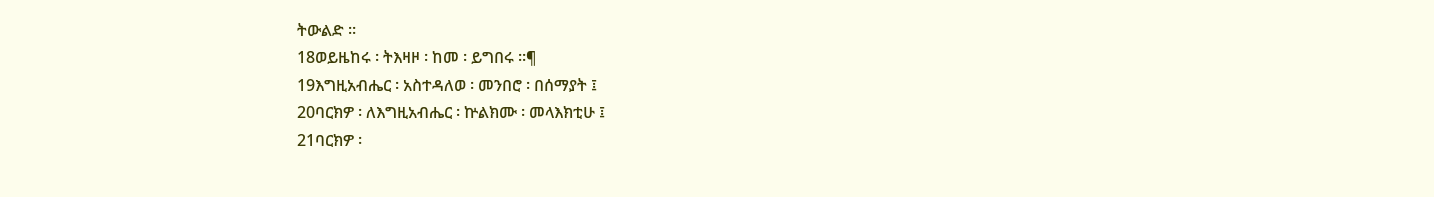ትውልድ ።
18ወይዜከሩ ፡ ትእዛዞ ፡ ከመ ፡ ይግበሩ ።¶
19እግዚአብሔር ፡ አስተዳለወ ፡ መንበሮ ፡ በሰማያት ፤
20ባርክዎ ፡ ለእግዚአብሔር ፡ ኵልክሙ ፡ መላእክቲሁ ፤
21ባርክዎ ፡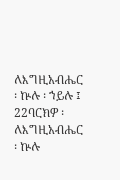ለእግዚአብሔር ፡ ኵሉ ፡ ኀይሉ ፤
22ባርክዎ ፡ ለእግዚአብሔር ፡ ኵሉ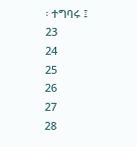፡ ተግባሩ ፤
23
24
25
26
27
28